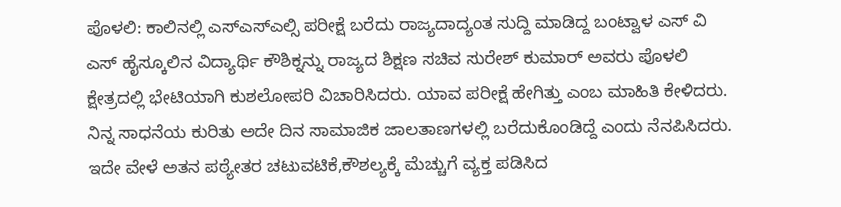ಪೊಳಲಿ: ಕಾಲಿನಲ್ಲಿ ಎಸ್ಎಸ್ಎಲ್ಸಿ ಪರೀಕ್ಷೆ ಬರೆದು ರಾಜ್ಯದಾದ್ಯಂತ ಸುದ್ದಿ ಮಾಡಿದ್ದ ಬಂಟ್ವಾಳ ಎಸ್ ವಿ ಎಸ್ ಹೈಸ್ಕೂಲಿನ ವಿದ್ಯಾರ್ಥಿ ಕೌಶಿಕ್ನನ್ನು ರಾಜ್ಯದ ಶಿಕ್ಷಣ ಸಚಿವ ಸುರೇಶ್ ಕುಮಾರ್ ಅವರು ಪೊಳಲಿ ಕ್ಷೇತ್ರದಲ್ಲಿ ಭೇಟಿಯಾಗಿ ಕುಶಲೋಪರಿ ವಿಚಾರಿಸಿದರು. ಯಾವ ಪರೀಕ್ಷೆ ಹೇಗಿತ್ತು ಎಂಬ ಮಾಹಿತಿ ಕೇಳಿದರು. ನಿನ್ನ ಸಾಧನೆಯ ಕುರಿತು ಅದೇ ದಿನ ಸಾಮಾಜಿಕ ಜಾಲತಾಣಗಳಲ್ಲಿ ಬರೆದುಕೊಂಡಿದ್ದೆ ಎಂದು ನೆನಪಿಸಿದರು. ಇದೇ ವೇಳೆ ಅತನ ಪಠ್ಯೇತರ ಚಟುವಟಿಕೆ,ಕೌಶಲ್ಯಕ್ಕೆ ಮೆಚ್ಚುಗೆ ವ್ಯಕ್ತ ಪಡಿಸಿದ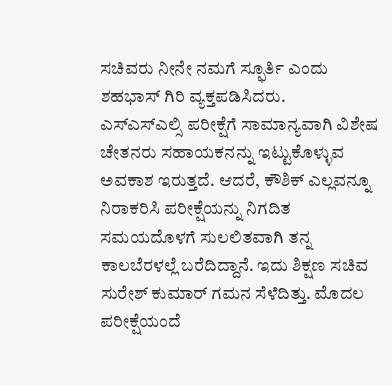ಸಚಿವರು ನೀನೇ ನಮಗೆ ಸ್ಫೂರ್ತಿ ಎಂದು ಶಹಭಾಸ್ ಗಿರಿ ವ್ಯಕ್ತಪಡಿಸಿದರು.
ಎಸ್ಎಸ್ಎಲ್ಸಿ ಪರೀಕ್ಷೆಗೆ ಸಾಮಾನ್ಯವಾಗಿ ವಿಶೇಷ ಚೇತನರು ಸಹಾಯಕನನ್ನು ಇಟ್ಟುಕೊಳ್ಳುವ ಅವಕಾಶ ಇರುತ್ತದೆ. ಆದರೆ, ಕೌಶಿಕ್ ಎಲ್ಲವನ್ನೂ ನಿರಾಕರಿಸಿ ಪರೀಕ್ಷೆಯನ್ನು ನಿಗದಿತ ಸಮಯದೊಳಗೆ ಸುಲಲಿತವಾಗಿ ತನ್ನ ಕಾಲಬೆರಳಲ್ಲೆ ಬರೆದಿದ್ದಾನೆ. ಇದು ಶಿಕ್ಷಣ ಸಚಿವ ಸುರೇಶ್ ಕುಮಾರ್ ಗಮನ ಸೆಳೆದಿತ್ತು. ಮೊದಲ ಪರೀಕ್ಷೆಯಂದೆ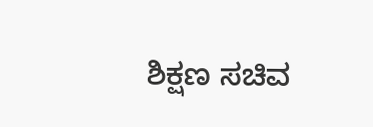ಶಿಕ್ಷಣ ಸಚಿವ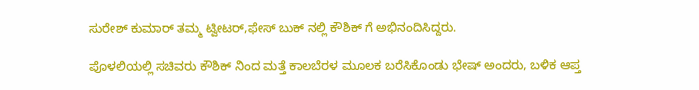ಸುರೇಶ್ ಕುಮಾರ್ ತಮ್ಮ ಟ್ವೀಟರ್,ಫೇಸ್ ಬುಕ್ ನಲ್ಲಿ ಕೌಶಿಕ್ ಗೆ ಅಭಿನಂದಿಸಿದ್ದರು.

ಪೊಳಲಿಯಲ್ಲಿ ಸಚಿವರು ಕೌಶಿಕ್ ನಿಂದ ಮತ್ತೆ ಕಾಲಬೆರಳ ಮೂಲಕ ಬರೆಸಿಕೊಂಡು ಭೇಷ್ ಅಂದರು, ಬಳಿಕ ಆಪ್ತ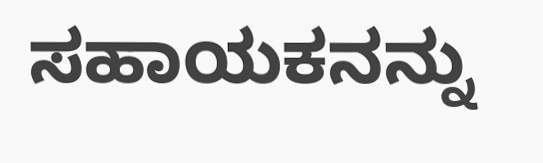ಸಹಾಯಕನನ್ನು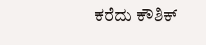ಕರೆದು ಕೌಶಿಕ್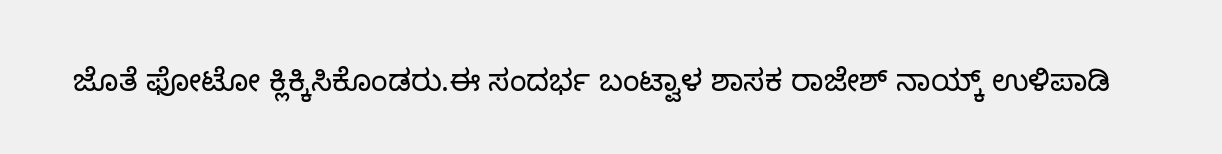ಜೊತೆ ಫೋಟೋ ಕ್ಲಿಕ್ಕಿಸಿಕೊಂಡರು.ಈ ಸಂದರ್ಭ ಬಂಟ್ವಾಳ ಶಾಸಕ ರಾಜೇಶ್ ನಾಯ್ಕ್ ಉಳಿಪಾಡಿ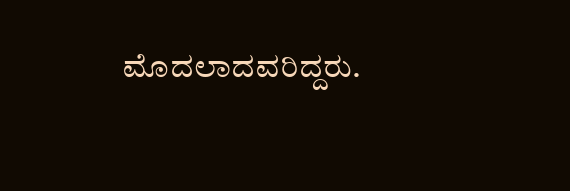ಮೊದಲಾದವರಿದ್ದರು.